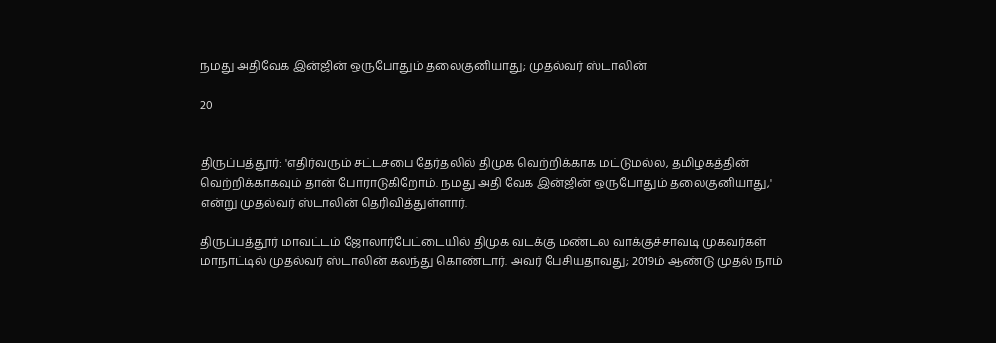நமது அதிவேக இன்ஜின் ஒருபோதும் தலைகுனியாது; முதல்வர் ஸ்டாலின்

20


திருப்பத்தூர்: 'எதிர்வரும் சட்டசபை தேர்தலில் திமுக வெற்றிக்காக மட்டுமல்ல, தமிழகத்தின் வெற்றிக்காகவும் தான் போராடுகிறோம். நமது அதி வேக இன்ஜின் ஒருபோதும் தலைகுனியாது,' என்று முதல்வர் ஸ்டாலின் தெரிவித்துள்ளார்.

திருப்பத்தூர் மாவட்டம் ஜோலார்பேட்டையில் திமுக வடக்கு மண்டல வாக்குச்சாவடி முகவர்கள் மாநாட்டில் முதல்வர் ஸ்டாலின் கலந்து கொண்டார். அவர் பேசியதாவது; 2019ம் ஆண்டு முதல் நாம்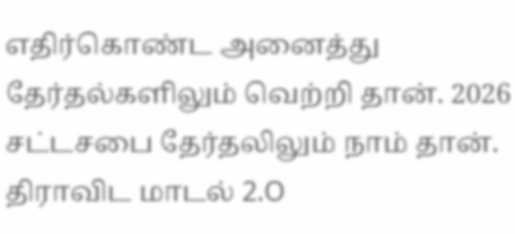எதிர்கொண்ட அனைத்து தேர்தல்களிலும் வெற்றி தான். 2026 சட்டசபை தேர்தலிலும் நாம் தான். திராவிட மாடல் 2.O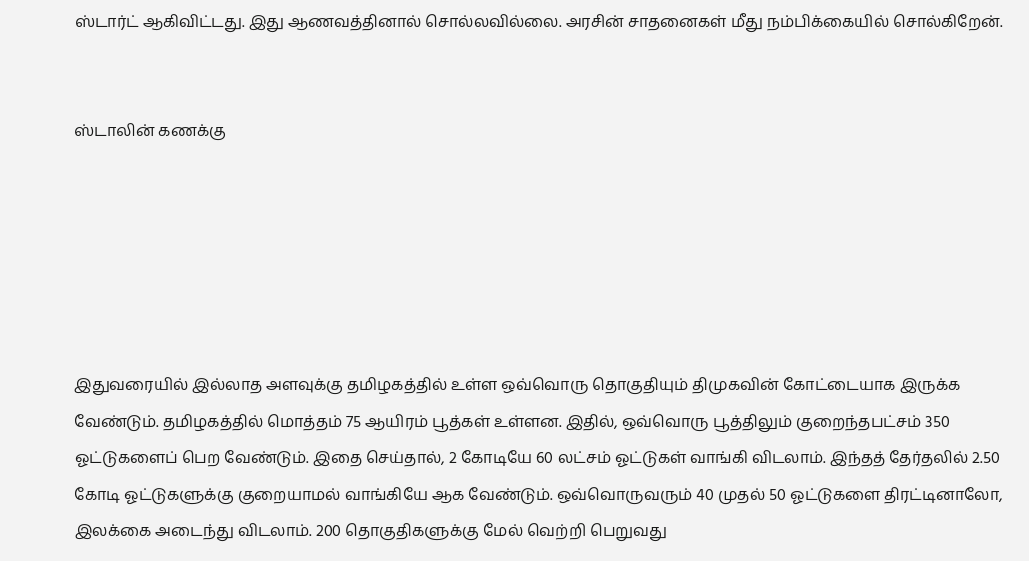ஸ்டார்ட் ஆகிவிட்டது. இது ஆணவத்தினால் சொல்லவில்லை. அரசின் சாதனைகள் மீது நம்பிக்கையில் சொல்கிறேன்.


ஸ்டாலின் கணக்கு






இதுவரையில் இல்லாத அளவுக்கு தமிழகத்தில் உள்ள ஒவ்வொரு தொகுதியும் திமுகவின் கோட்டையாக இருக்க வேண்டும். தமிழகத்தில் மொத்தம் 75 ஆயிரம் பூத்கள் உள்ளன. இதில், ஒவ்வொரு பூத்திலும் குறைந்தபட்சம் 350 ஓட்டுகளைப் பெற வேண்டும். இதை செய்தால், 2 கோடியே 60 லட்சம் ஓட்டுகள் வாங்கி விடலாம். இந்தத் தேர்தலில் 2.50 கோடி ஓட்டுகளுக்கு குறையாமல் வாங்கியே ஆக வேண்டும். ஒவ்வொருவரும் 40 முதல் 50 ஓட்டுகளை திரட்டினாலோ, இலக்கை அடைந்து விடலாம். 200 தொகுதிகளுக்கு மேல் வெற்றி பெறுவது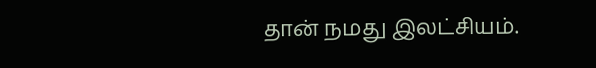தான் நமது இலட்சியம்.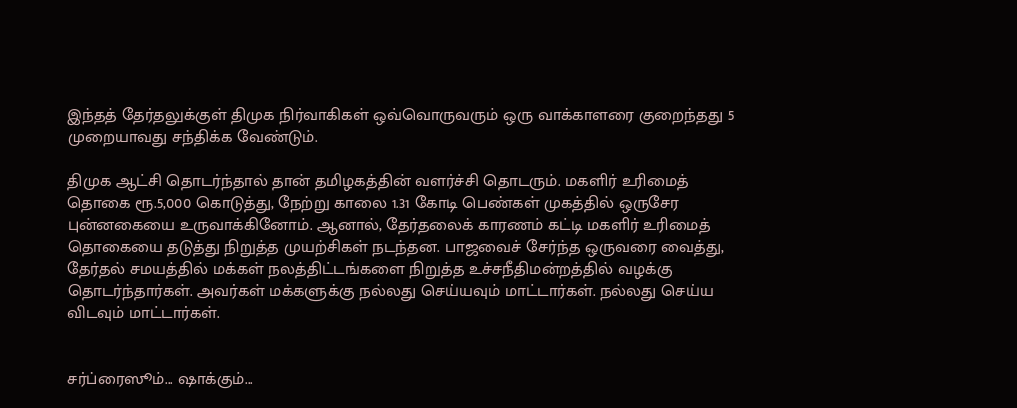இந்தத் தேர்தலுக்குள் திமுக நிர்வாகிகள் ஒவ்வொருவரும் ஒரு வாக்காளரை குறைந்தது 5 முறையாவது சந்திக்க வேண்டும்.

திமுக ஆட்சி தொடர்ந்தால் தான் தமிழகத்தின் வளர்ச்சி தொடரும். மகளிர் உரிமைத் தொகை ரூ.5,000 கொடுத்து, நேற்று காலை 1.31 கோடி பெண்கள் முகத்தில் ஒருசேர புன்னகையை உருவாக்கினோம். ஆனால், தேர்தலைக் காரணம் கட்டி மகளிர் உரிமைத் தொகையை தடுத்து நிறுத்த முயற்சிகள் நடந்தன. பாஜவைச் சேர்ந்த ஒருவரை வைத்து, தேர்தல் சமயத்தில் மக்கள் நலத்திட்டங்களை நிறுத்த உச்சநீதிமன்றத்தில் வழக்கு தொடர்ந்தார்கள். அவர்கள் மக்களுக்கு நல்லது செய்யவும் மாட்டார்கள். நல்லது செய்ய விடவும் மாட்டார்கள்.


சர்ப்ரைஸூம்... ஷாக்கும்...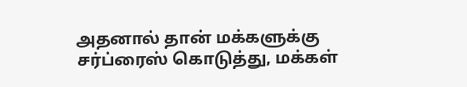அதனால் தான் மக்களுக்கு சர்ப்ரைஸ் கொடுத்து, மக்கள்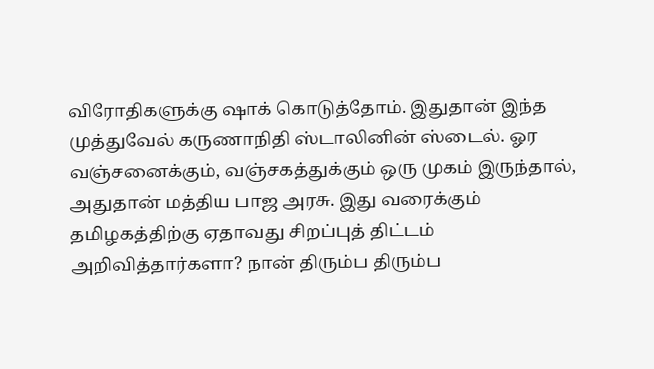விரோதிகளுக்கு ஷாக் கொடுத்தோம். இதுதான் இந்த முத்துவேல் கருணாநிதி ஸ்டாலினின் ஸ்டைல். ஓர வஞ்சனைக்கும், வஞ்சகத்துக்கும் ஒரு முகம் இருந்தால், அதுதான் மத்திய பாஜ அரசு. இது வரைக்கும் தமிழகத்திற்கு ஏதாவது சிறப்புத் திட்டம் அறிவித்தார்களா? நான் திரும்ப திரும்ப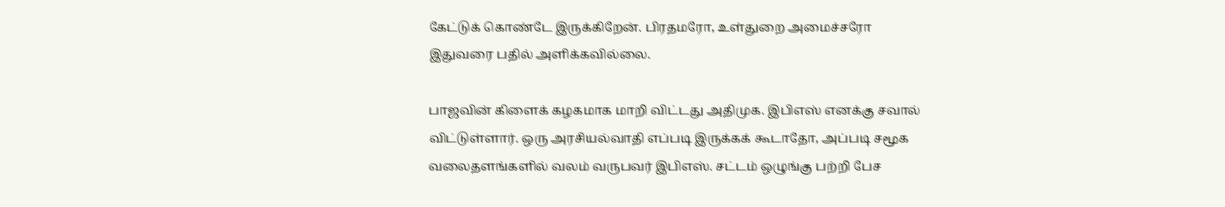கேட்டுக் கொண்டே இருக்கிறேன். பிரதமரோ, உள்துறை அமைச்சரோ இதுவரை பதில் அளிக்கவில்லை.

பாஜவின் கிளைக் கழகமாக மாறி விட்டது அதிமுக. இபிஎஸ் எனக்கு சவால் விட்டுள்ளார். ஒரு அரசியல்வாதி எப்படி இருக்கக் கூடாதோ, அப்படி சமூக வலைதளங்களில் வலம் வருபவர் இபிஎஸ். சட்டம் ஒழுங்கு பற்றி பேச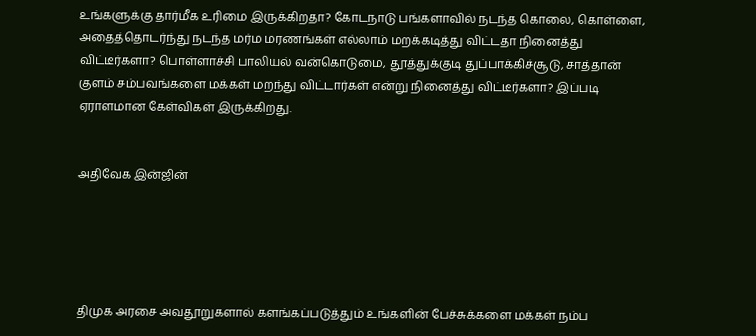உங்களுக்கு தார்மீக உரிமை இருக்கிறதா? கோடநாடு பங்களாவில் நடந்த கொலை, கொள்ளை, அதைத்தொடர்ந்து நடந்த மர்ம மரணங்கள் எல்லாம் மறக்கடித்து விட்டதா நினைத்து விட்டீர்களா? பொள்ளாச்சி பாலியல் வன்கொடுமை, தூத்துக்குடி துப்பாக்கிச்சூடு, சாத்தான் குளம் சம்பவங்களை மக்கள் மறந்து விட்டார்கள் என்று நினைத்து விட்டீர்களா? இப்படி ஏராளமான கேள்விகள் இருக்கிறது.


அதிவேக இன்ஜின்





திமுக அரசை அவதூறுகளால் களங்கப்படுத்தும் உங்களின் பேச்சுக்களை மக்கள் நம்ப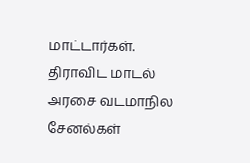மாட்டார்கள். திராவிட மாடல் அரசை வடமாநில சேனல்கள்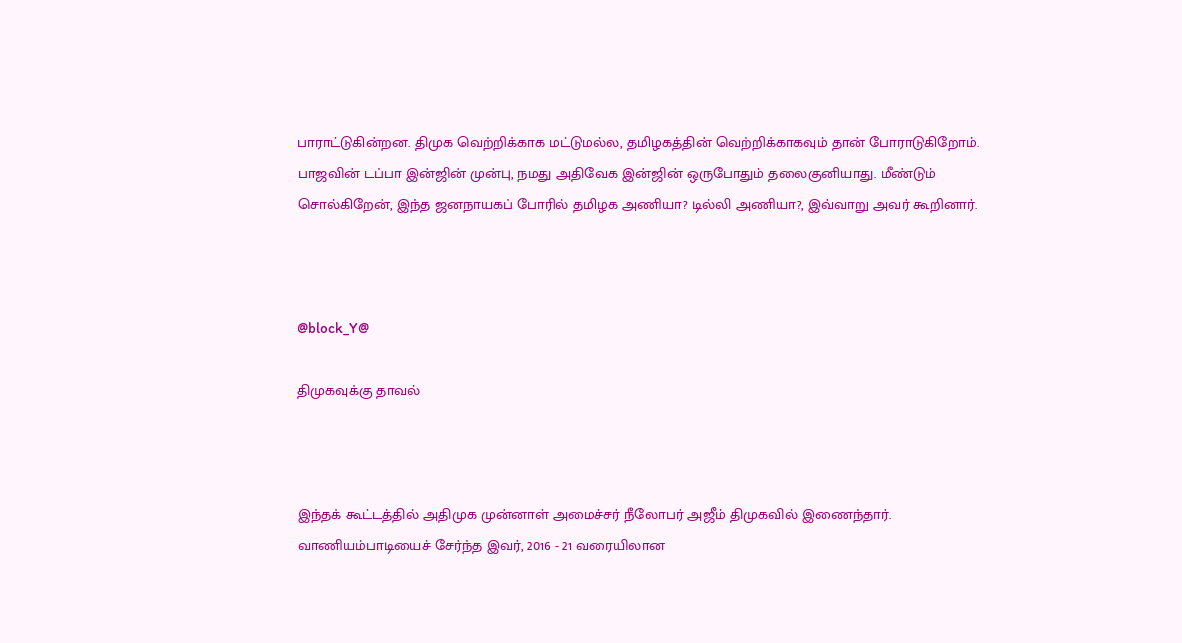பாராட்டுகின்றன. திமுக வெற்றிக்காக மட்டுமல்ல, தமிழகத்தின் வெற்றிக்காகவும் தான் போராடுகிறோம். பாஜவின் டப்பா இன்ஜின் முன்பு, நமது அதிவேக இன்ஜின் ஒருபோதும் தலைகுனியாது. மீண்டும் சொல்கிறேன், இந்த ஜனநாயகப் போரில் தமிழக அணியா? டில்லி அணியா?, இவ்வாறு அவர் கூறினார்.



@block_Y@

திமுகவுக்கு தாவல்



இந்தக் கூட்டத்தில் அதிமுக முன்னாள் அமைச்சர் நீலோபர் அஜீம் திமுகவில் இணைந்தார். வாணியம்பாடியைச் சேர்ந்த இவர், 2016 - 21 வரையிலான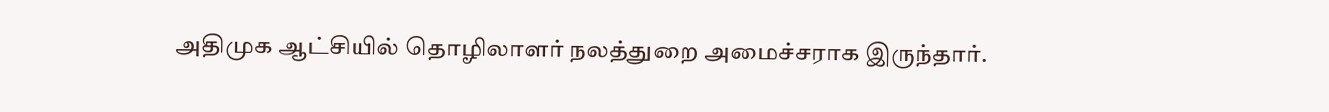அதிமுக ஆட்சியில் தொழிலாளர் நலத்துறை அமைச்சராக இருந்தார்.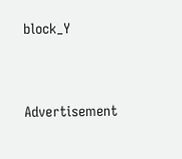block_Y




Advertisement